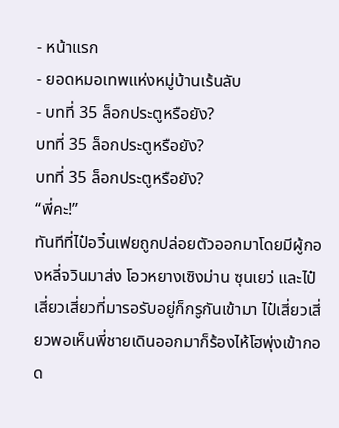- หน้าแรก
- ยอดหมอเทพแห่งหมู่บ้านเร้นลับ
- บทที่ 35 ล็อกประตูหรือยัง?
บทที่ 35 ล็อกประตูหรือยัง?
บทที่ 35 ล็อกประตูหรือยัง?
“พี่คะ!”
ทันทีที่ไป๋อวิ๋นเฟยถูกปล่อยตัวออกมาโดยมีผู้กองหลี่จวินมาส่ง โอวหยางเซิงม่าน ซุนเยว่ และไป๋เสี่ยวเสี่ยวที่มารอรับอยู่ก็กรูกันเข้ามา ไป๋เสี่ยวเสี่ยวพอเห็นพี่ชายเดินออกมาก็ร้องไห้โฮพุ่งเข้ากอด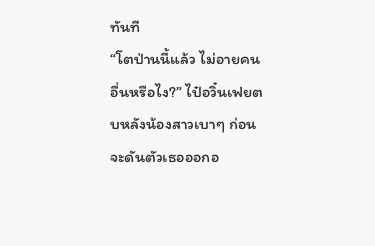ทันที
“โตป่านนี้แล้ว ไม่อายคนอื่นหรือไง?” ไป๋อวิ๋นเฟยตบหลังน้องสาวเบาๆ ก่อนจะดันตัวเธอออกอ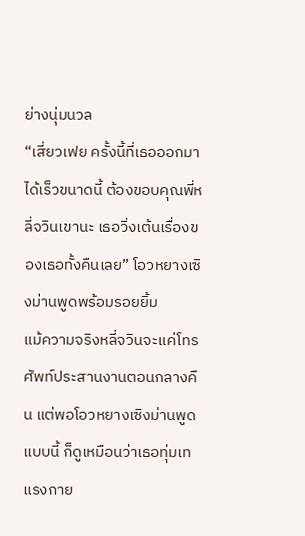ย่างนุ่มนวล
“เสี่ยวเฟย ครั้งนี้ที่เธอออกมาได้เร็วขนาดนี้ ต้องขอบคุณพี่หลี่จวินเขานะ เธอวิ่งเต้นเรื่องของเธอทั้งคืนเลย” โอวหยางเซิงม่านพูดพร้อมรอยยิ้ม
แม้ความจริงหลี่จวินจะแค่โทรศัพท์ประสานงานตอนกลางคืน แต่พอโอวหยางเซิงม่านพูดแบบนี้ ก็ดูเหมือนว่าเธอทุ่มเทแรงกาย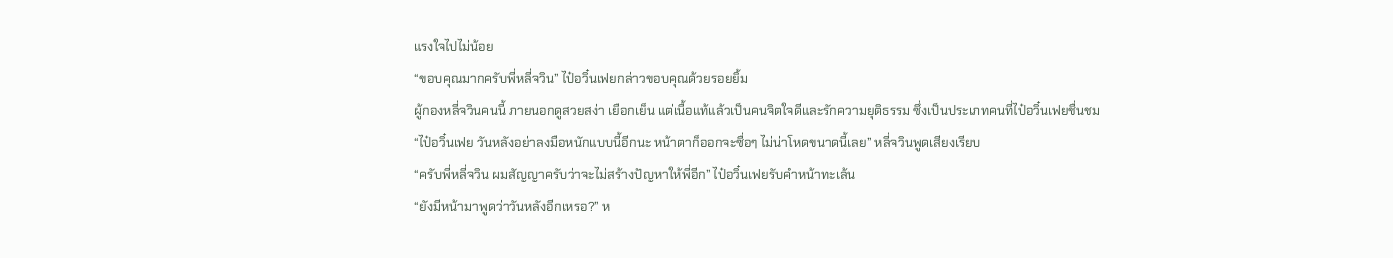แรงใจไปไม่น้อย
“ขอบคุณมากครับพี่หลี่จวิน” ไป๋อวิ๋นเฟยกล่าวขอบคุณด้วยรอยยิ้ม
ผู้กองหลี่จวินคนนี้ ภายนอกดูสวยสง่า เยือกเย็น แต่เนื้อแท้แล้วเป็นคนจิตใจดีและรักความยุติธรรม ซึ่งเป็นประเภทคนที่ไป๋อวิ๋นเฟยชื่นชม
“ไป๋อวิ๋นเฟย วันหลังอย่าลงมือหนักแบบนี้อีกนะ หน้าตาก็ออกจะซื่อๆ ไม่น่าโหดขนาดนี้เลย” หลี่จวินพูดเสียงเรียบ
“ครับพี่หลี่จวิน ผมสัญญาครับว่าจะไม่สร้างปัญหาให้พี่อีก” ไป๋อวิ๋นเฟยรับคำหน้าทะเล้น
“ยังมีหน้ามาพูดว่าวันหลังอีกเหรอ?” ห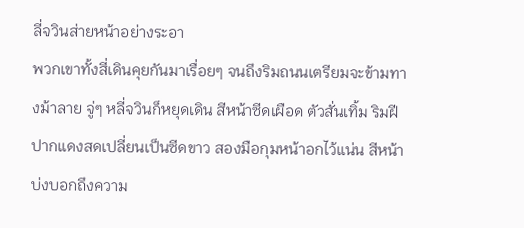ลี่จวินส่ายหน้าอย่างระอา
พวกเขาทั้งสี่เดินคุยกันมาเรื่อยๆ จนถึงริมถนนเตรียมจะข้ามทางม้าลาย จู่ๆ หลี่จวินก็หยุดเดิน สีหน้าซีดเผือด ตัวสั่นเทิ้ม ริมฝีปากแดงสดเปลี่ยนเป็นซีดขาว สองมือกุมหน้าอกไว้แน่น สีหน้าบ่งบอกถึงความ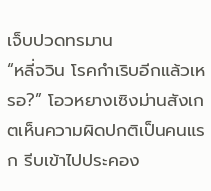เจ็บปวดทรมาน
“หลี่จวิน โรคกำเริบอีกแล้วเหรอ?” โอวหยางเซิงม่านสังเกตเห็นความผิดปกติเป็นคนแรก รีบเข้าไปประคอง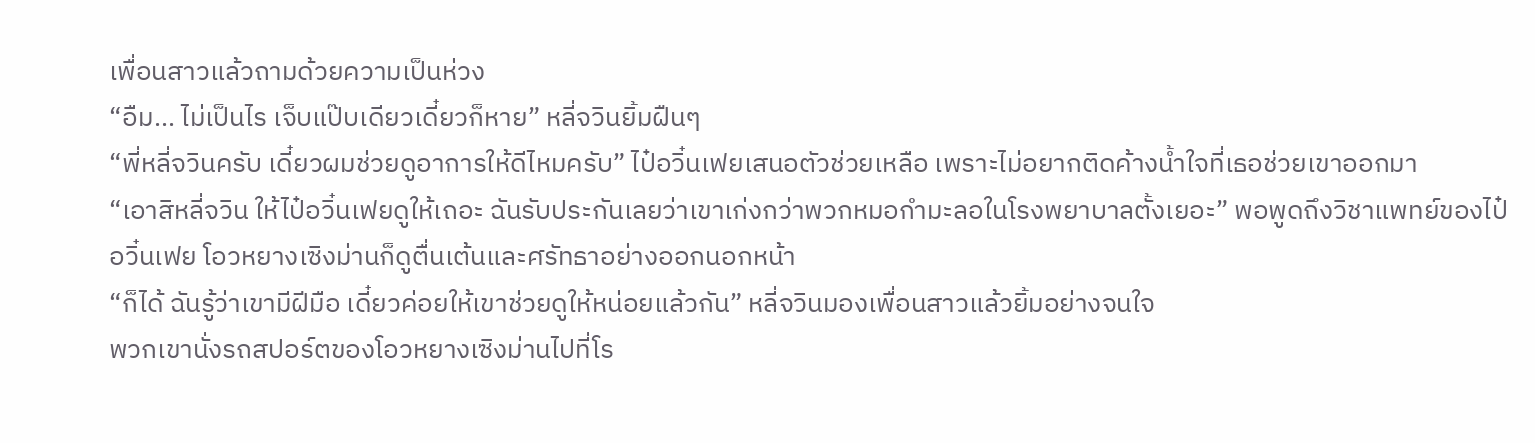เพื่อนสาวแล้วถามด้วยความเป็นห่วง
“อืม... ไม่เป็นไร เจ็บแป๊บเดียวเดี๋ยวก็หาย” หลี่จวินยิ้มฝืนๆ
“พี่หลี่จวินครับ เดี๋ยวผมช่วยดูอาการให้ดีไหมครับ” ไป๋อวิ๋นเฟยเสนอตัวช่วยเหลือ เพราะไม่อยากติดค้างน้ำใจที่เธอช่วยเขาออกมา
“เอาสิหลี่จวิน ให้ไป๋อวิ๋นเฟยดูให้เถอะ ฉันรับประกันเลยว่าเขาเก่งกว่าพวกหมอกำมะลอในโรงพยาบาลตั้งเยอะ” พอพูดถึงวิชาแพทย์ของไป๋อวิ๋นเฟย โอวหยางเซิงม่านก็ดูตื่นเต้นและศรัทธาอย่างออกนอกหน้า
“ก็ได้ ฉันรู้ว่าเขามีฝีมือ เดี๋ยวค่อยให้เขาช่วยดูให้หน่อยแล้วกัน” หลี่จวินมองเพื่อนสาวแล้วยิ้มอย่างจนใจ
พวกเขานั่งรถสปอร์ตของโอวหยางเซิงม่านไปที่โร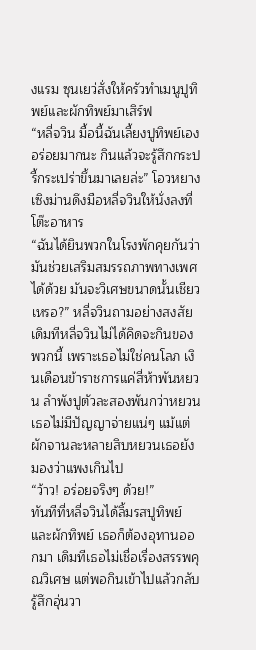งแรม ซุนเยว่สั่งให้ครัวทำเมนูปูทิพย์และผักทิพย์มาเสิร์ฟ
“หลี่จวิน มื้อนี้ฉันเลี้ยงปูทิพย์เอง อร่อยมากนะ กินแล้วจะรู้สึกกระปรี้กระเปร่าขึ้นมาเลยล่ะ” โอวหยางเซิงม่านดึงมือหลี่จวินให้นั่งลงที่โต๊ะอาหาร
“ฉันได้ยินพวกในโรงพักคุยกันว่ามันช่วยเสริมสมรรถภาพทางเพศได้ด้วย มันจะวิเศษขนาดนั้นเชียวเหรอ?” หลี่จวินถามอย่างสงสัย
เดิมทีหลี่จวินไม่ได้คิดจะกินของพวกนี้ เพราะเธอไม่ใช่คนโลภ เงินเดือนข้าราชการแค่สี่ห้าพันหยวน ลำพังปูตัวละสองพันกว่าหยวนเธอไม่มีปัญญาจ่ายแน่ๆ แม้แต่ผักจานละหลายสิบหยวนเธอยังมองว่าแพงเกินไป
“ว้าว! อร่อยจริงๆ ด้วย!”
ทันทีที่หลี่จวินได้ลิ้มรสปูทิพย์และผักทิพย์ เธอก็ต้องอุทานออกมา เดิมทีเธอไม่เชื่อเรื่องสรรพคุณวิเศษ แต่พอกินเข้าไปแล้วกลับรู้สึกอุ่นวา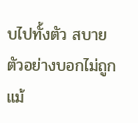บไปทั้งตัว สบายตัวอย่างบอกไม่ถูก แม้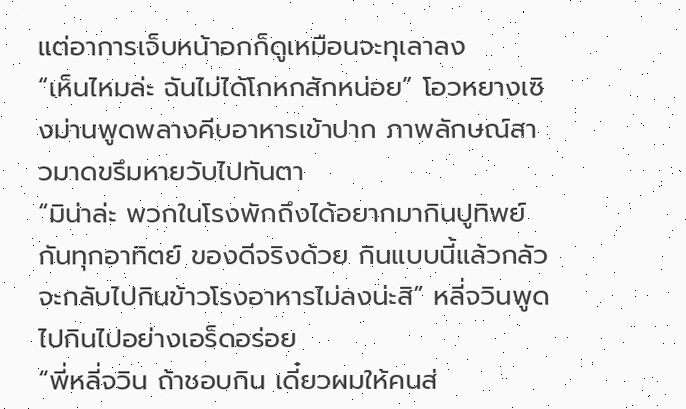แต่อาการเจ็บหน้าอกก็ดูเหมือนจะทุเลาลง
“เห็นไหมล่ะ ฉันไม่ได้โกหกสักหน่อย” โอวหยางเซิงม่านพูดพลางคีบอาหารเข้าปาก ภาพลักษณ์สาวมาดขรึมหายวับไปทันตา
“มิน่าล่ะ พวกในโรงพักถึงได้อยากมากินปูทิพย์กันทุกอาทิตย์ ของดีจริงด้วย กินแบบนี้แล้วกลัวจะกลับไปกินข้าวโรงอาหารไม่ลงน่ะสิ” หลี่จวินพูดไปกินไปอย่างเอร็ดอร่อย
“พี่หลี่จวิน ถ้าชอบกิน เดี๋ยวผมให้คนส่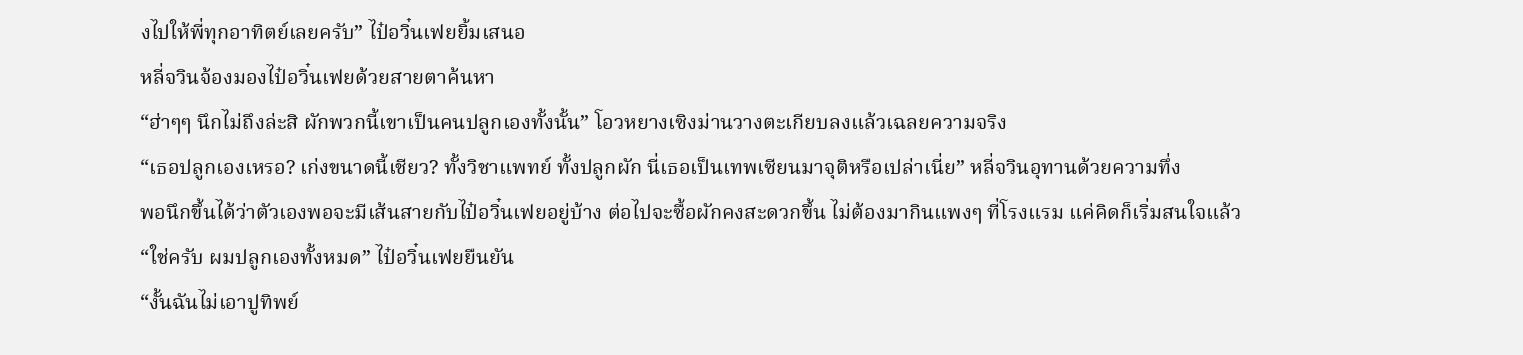งไปให้พี่ทุกอาทิตย์เลยครับ” ไป๋อวิ๋นเฟยยิ้มเสนอ
หลี่จวินจ้องมองไป๋อวิ๋นเฟยด้วยสายตาค้นหา
“ฮ่าๆๆ นึกไม่ถึงล่ะสิ ผักพวกนี้เขาเป็นคนปลูกเองทั้งนั้น” โอวหยางเซิงม่านวางตะเกียบลงแล้วเฉลยความจริง
“เธอปลูกเองเหรอ? เก่งขนาดนี้เชียว? ทั้งวิชาแพทย์ ทั้งปลูกผัก นี่เธอเป็นเทพเซียนมาจุติหรือเปล่าเนี่ย” หลี่จวินอุทานด้วยความทึ่ง
พอนึกขึ้นได้ว่าตัวเองพอจะมีเส้นสายกับไป๋อวิ๋นเฟยอยู่บ้าง ต่อไปจะซื้อผักคงสะดวกขึ้น ไม่ต้องมากินแพงๆ ที่โรงแรม แค่คิดก็เริ่มสนใจแล้ว
“ใช่ครับ ผมปลูกเองทั้งหมด” ไป๋อวิ๋นเฟยยืนยัน
“งั้นฉันไม่เอาปูทิพย์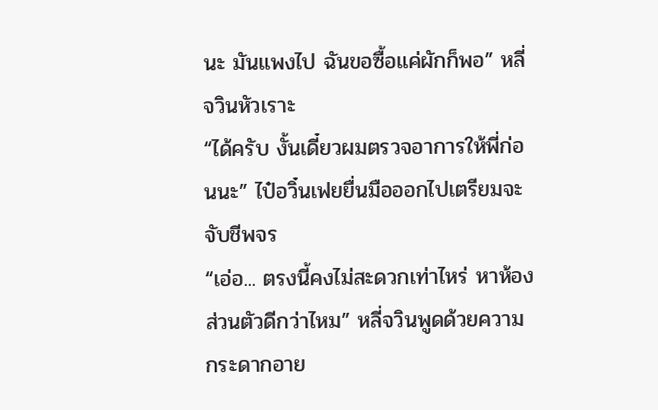นะ มันแพงไป ฉันขอซื้อแค่ผักก็พอ” หลี่จวินหัวเราะ
“ได้ครับ งั้นเดี๋ยวผมตรวจอาการให้พี่ก่อนนะ” ไป๋อวิ๋นเฟยยื่นมือออกไปเตรียมจะจับชีพจร
“เอ่อ... ตรงนี้คงไม่สะดวกเท่าไหร่ หาห้องส่วนตัวดีกว่าไหม” หลี่จวินพูดด้วยความกระดากอาย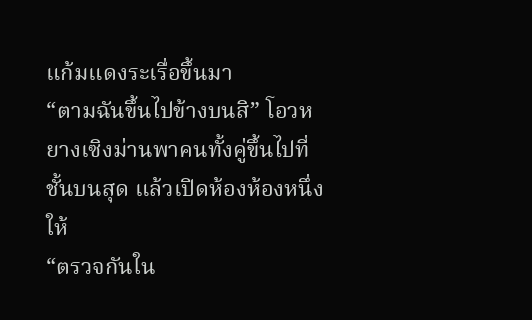แก้มแดงระเรื่อขึ้นมา
“ตามฉันขึ้นไปข้างบนสิ” โอวหยางเซิงม่านพาคนทั้งคู่ขึ้นไปที่ชั้นบนสุด แล้วเปิดห้องห้องหนึ่งให้
“ตรวจกันใน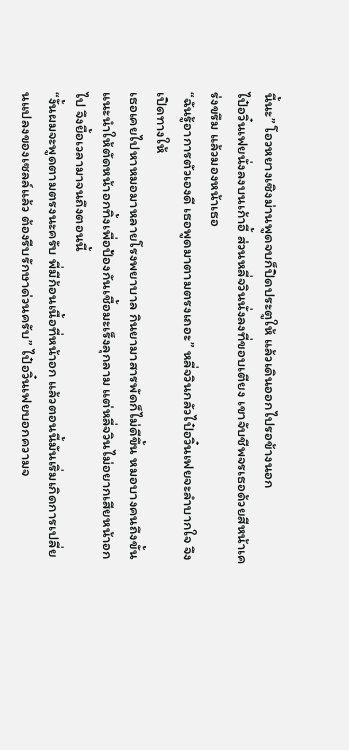นี้นะ” โอวหยางเซิงม่านพูดจบก็ปิดประตูให้ แล้วเดินออกไปรอข้างนอก
ไป๋อวิ๋นเฟยนั่งลงบนเก้าอี้ ส่วนหลี่จวินนั่งลงที่ขอบเตียง เขาจับชีพจรเธอด้วยสีหน้าเคร่งขรึม แล้วมองหน้าเธอ
“ฉันรู้อาการตัวเองดี เธอพูดมาตามตรงเถอะ” หลี่จวินกลัวไป๋อวิ๋นเฟยจะลำบากใจ จึงเปิดทางให้
เธอเคยไปหาหมอมาหลายโรงพยาบาล กินยามาสารพัดก็ไม่ดีขึ้น หมอบางคนถึงขั้นแนะนำให้ตัดหน้าอกทิ้งเพื่อป้องกันเชื้อมะเร็งลุกลาม แต่หลี่จวินไม่อยากเสียหน้าอกไป จึงยื้อเวลามาจนถึงตอนนี้
“งั้นผมจะพูดตามตรงนะครับ พี่มีก้อนเนื้อที่หน้าอก แล้วตอนนี้มันเริ่มเกิดการเปลี่ยนแปลงของเซลล์แล้ว ต้องรีบรักษาด่วนครับ” ไป๋อวิ๋นเฟยบอกความจ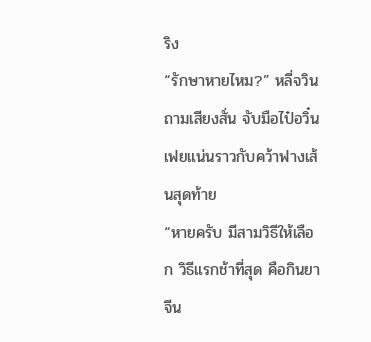ริง
“รักษาหายไหม?” หลี่จวินถามเสียงสั่น จับมือไป๋อวิ๋นเฟยแน่นราวกับคว้าฟางเส้นสุดท้าย
“หายครับ มีสามวิธีให้เลือก วิธีแรกช้าที่สุด คือกินยาจีน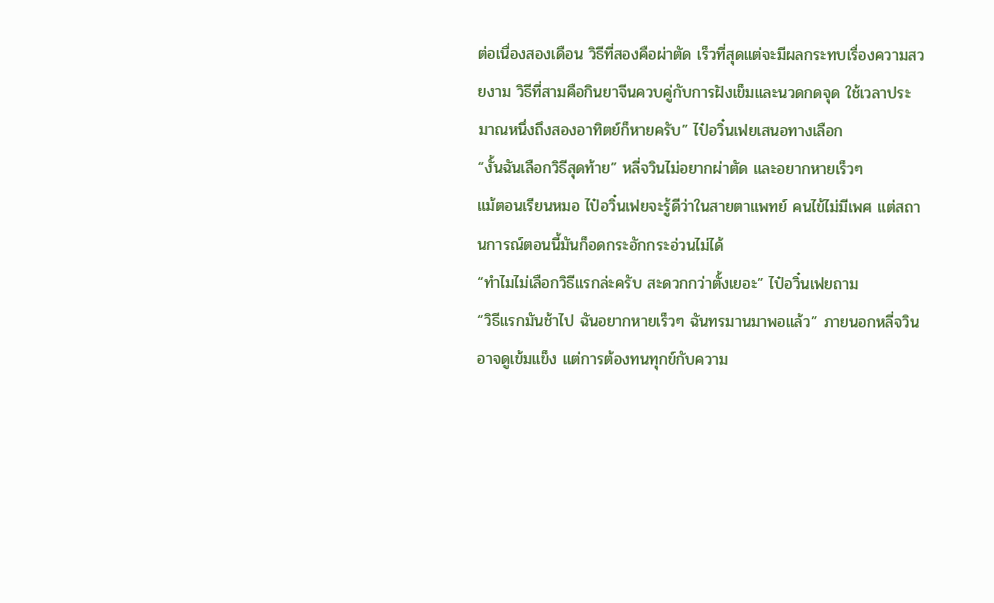ต่อเนื่องสองเดือน วิธีที่สองคือผ่าตัด เร็วที่สุดแต่จะมีผลกระทบเรื่องความสวยงาม วิธีที่สามคือกินยาจีนควบคู่กับการฝังเข็มและนวดกดจุด ใช้เวลาประมาณหนึ่งถึงสองอาทิตย์ก็หายครับ” ไป๋อวิ๋นเฟยเสนอทางเลือก
“งั้นฉันเลือกวิธีสุดท้าย” หลี่จวินไม่อยากผ่าตัด และอยากหายเร็วๆ
แม้ตอนเรียนหมอ ไป๋อวิ๋นเฟยจะรู้ดีว่าในสายตาแพทย์ คนไข้ไม่มีเพศ แต่สถานการณ์ตอนนี้มันก็อดกระอักกระอ่วนไม่ได้
“ทำไมไม่เลือกวิธีแรกล่ะครับ สะดวกกว่าตั้งเยอะ” ไป๋อวิ๋นเฟยถาม
“วิธีแรกมันช้าไป ฉันอยากหายเร็วๆ ฉันทรมานมาพอแล้ว” ภายนอกหลี่จวินอาจดูเข้มแข็ง แต่การต้องทนทุกข์กับความ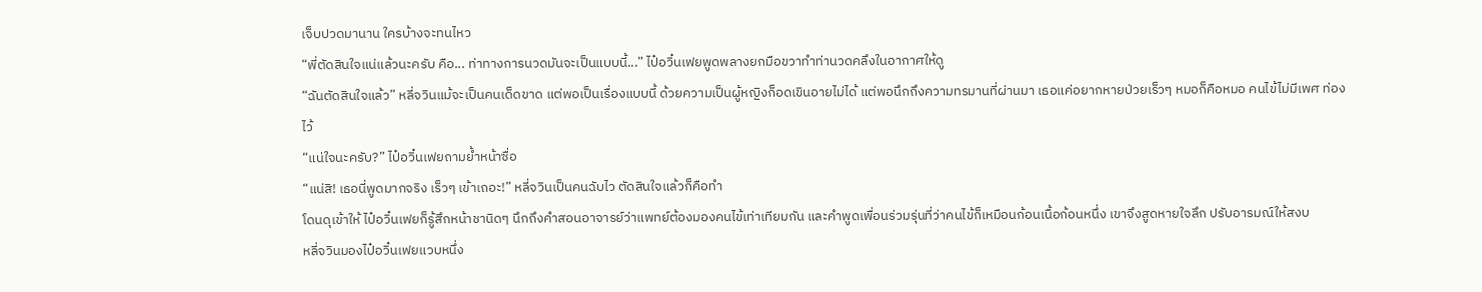เจ็บปวดมานาน ใครบ้างจะทนไหว
“พี่ตัดสินใจแน่แล้วนะครับ คือ... ท่าทางการนวดมันจะเป็นแบบนี้...” ไป๋อวิ๋นเฟยพูดพลางยกมือขวาทำท่านวดคลึงในอากาศให้ดู
“ฉันตัดสินใจแล้ว” หลี่จวินแม้จะเป็นคนเด็ดขาด แต่พอเป็นเรื่องแบบนี้ ด้วยความเป็นผู้หญิงก็อดเขินอายไม่ได้ แต่พอนึกถึงความทรมานที่ผ่านมา เธอแค่อยากหายป่วยเร็วๆ หมอก็คือหมอ คนไข้ไม่มีเพศ ท่องไว้
“แน่ใจนะครับ?” ไป๋อวิ๋นเฟยถามย้ำหน้าซื่อ
“แน่สิ! เธอนี่พูดมากจริง เร็วๆ เข้าเถอะ!” หลี่จวินเป็นคนฉับไว ตัดสินใจแล้วก็คือทำ
โดนดุเข้าให้ ไป๋อวิ๋นเฟยก็รู้สึกหน้าชานิดๆ นึกถึงคำสอนอาจารย์ว่าแพทย์ต้องมองคนไข้เท่าเทียมกัน และคำพูดเพื่อนร่วมรุ่นที่ว่าคนไข้ก็เหมือนก้อนเนื้อก้อนหนึ่ง เขาจึงสูดหายใจลึก ปรับอารมณ์ให้สงบ
หลี่จวินมองไป๋อวิ๋นเฟยแวบหนึ่ง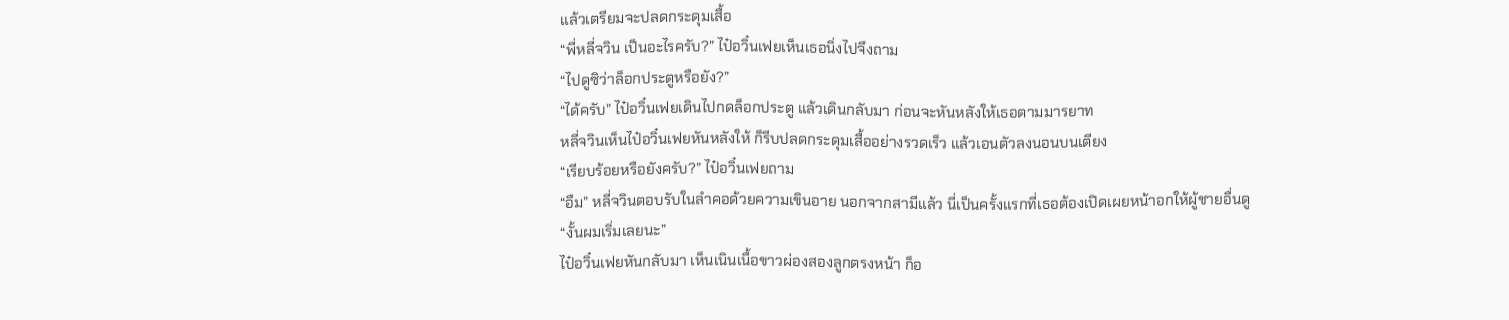แล้วเตรียมจะปลดกระดุมเสื้อ
“พี่หลี่จวิน เป็นอะไรครับ?” ไป๋อวิ๋นเฟยเห็นเธอนิ่งไปจึงถาม
“ไปดูซิว่าล็อกประตูหรือยัง?”
“ได้ครับ” ไป๋อวิ๋นเฟยเดินไปกดล็อกประตู แล้วเดินกลับมา ก่อนจะหันหลังให้เธอตามมารยาท
หลี่จวินเห็นไป๋อวิ๋นเฟยหันหลังให้ ก็รีบปลดกระดุมเสื้ออย่างรวดเร็ว แล้วเอนตัวลงนอนบนเตียง
“เรียบร้อยหรือยังครับ?” ไป๋อวิ๋นเฟยถาม
“อืม” หลี่จวินตอบรับในลำคอด้วยความเขินอาย นอกจากสามีแล้ว นี่เป็นครั้งแรกที่เธอต้องเปิดเผยหน้าอกให้ผู้ชายอื่นดู
“งั้นผมเริ่มเลยนะ”
ไป๋อวิ๋นเฟยหันกลับมา เห็นเนินเนื้อขาวผ่องสองลูกตรงหน้า ก็อ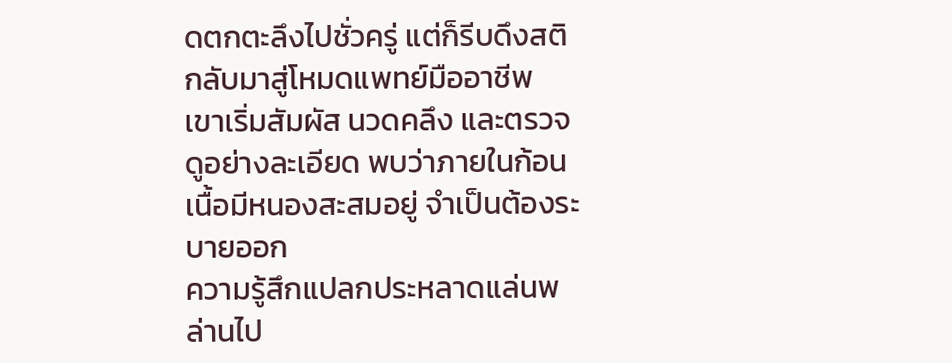ดตกตะลึงไปชั่วครู่ แต่ก็รีบดึงสติกลับมาสู่โหมดแพทย์มืออาชีพ
เขาเริ่มสัมผัส นวดคลึง และตรวจดูอย่างละเอียด พบว่าภายในก้อนเนื้อมีหนองสะสมอยู่ จำเป็นต้องระบายออก
ความรู้สึกแปลกประหลาดแล่นพล่านไป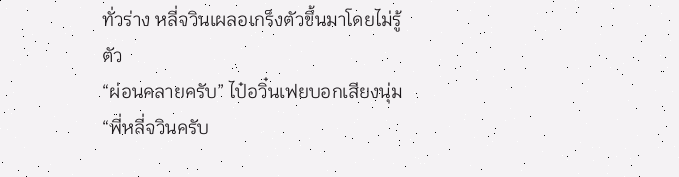ทั่วร่าง หลี่จวินเผลอเกร็งตัวขึ้นมาโดยไม่รู้ตัว
“ผ่อนคลายครับ” ไป๋อวิ๋นเฟยบอกเสียงนุ่ม
“พี่หลี่จวินครับ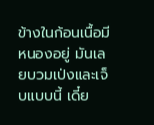ข้างในก้อนเนื้อมีหนองอยู่ มันเลยบวมเป่งและเจ็บแบบนี้ เดี๋ย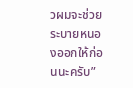วผมจะช่วยระบายหนองออกให้ก่อนนะครับ”